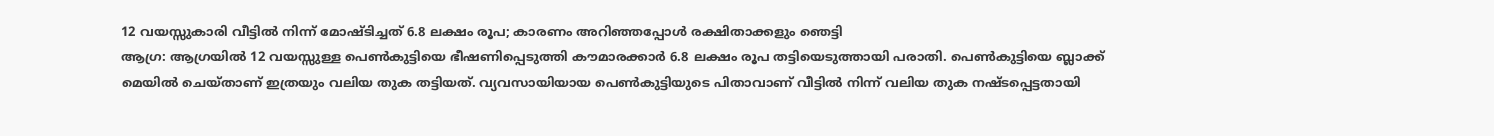12 വയസ്സുകാരി വീട്ടിൽ നിന്ന് മോഷ്ടിച്ചത് 6.8 ലക്ഷം രൂപ; കാരണം അറിഞ്ഞപ്പോൾ രക്ഷിതാക്കളും ഞെട്ടി
ആഗ്ര: ആഗ്രയിൽ 12 വയസ്സുള്ള പെൺകുട്ടിയെ ഭീഷണിപ്പെടുത്തി കൗമാരക്കാർ 6.8 ലക്ഷം രൂപ തട്ടിയെടുത്തായി പരാതി. പെൺകുട്ടിയെ ബ്ലാക്ക് മെയിൽ ചെയ്താണ് ഇത്രയും വലിയ തുക തട്ടിയത്. വ്യവസായിയായ പെൺകുട്ടിയുടെ പിതാവാണ് വീട്ടിൽ നിന്ന് വലിയ തുക നഷ്ടപ്പെട്ടതായി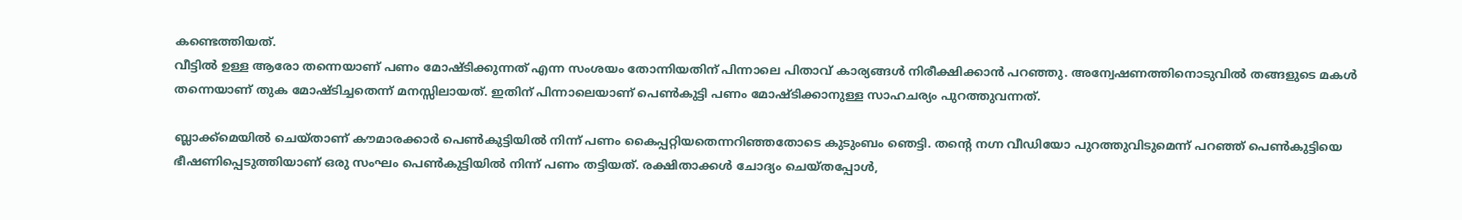കണ്ടെത്തിയത്.
വീട്ടിൽ ഉള്ള ആരോ തന്നെയാണ് പണം മോഷ്ടിക്കുന്നത് എന്ന സംശയം തോന്നിയതിന് പിന്നാലെ പിതാവ് കാര്യങ്ങൾ നിരീക്ഷിക്കാൻ പറഞ്ഞു. അന്വേഷണത്തിനൊടുവിൽ തങ്ങളുടെ മകൾ തന്നെയാണ് തുക മോഷ്ടിച്ചതെന്ന് മനസ്സിലായത്. ഇതിന് പിന്നാലെയാണ് പെൺകുട്ടി പണം മോഷ്ടിക്കാനുള്ള സാഹചര്യം പുറത്തുവന്നത്.

ബ്ലാക്ക്മെയിൽ ചെയ്താണ് കൗമാരക്കാർ പെൺകുട്ടിയിൽ നിന്ന് പണം കൈപ്പറ്റിയതെന്നറിഞ്ഞതോടെ കുടുംബം ഞെട്ടി. തന്റെ നഗ്ന വീഡിയോ പുറത്തുവിടുമെന്ന് പറഞ്ഞ് പെൺകുട്ടിയെ ഭീഷണിപ്പെടുത്തിയാണ് ഒരു സംഘം പെൺകുട്ടിയിൽ നിന്ന് പണം തട്ടിയത്. രക്ഷിതാക്കൾ ചോദ്യം ചെയ്തപ്പോൾ,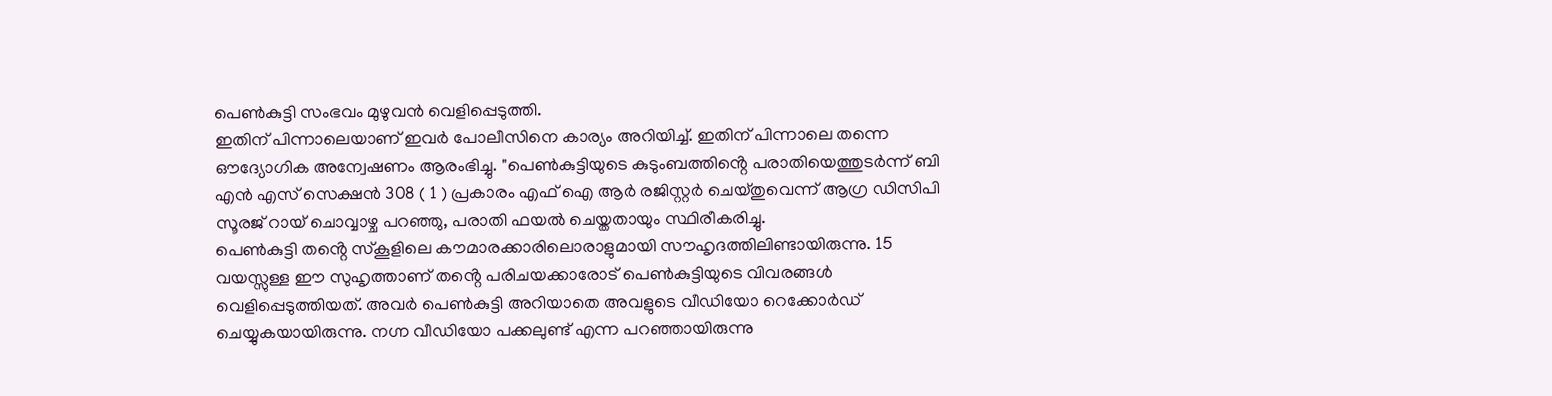പെൺകുട്ടി സംഭവം മുഴുവൻ വെളിപ്പെടുത്തി.
ഇതിന് പിന്നാലെയാണ് ഇവർ പോലീസിനെ കാര്യം അറിയിച്ച്. ഇതിന് പിന്നാലെ തന്നെ ഔദ്യോഗിക അന്വേഷണം ആരംഭിച്ചു. "പെൺകുട്ടിയുടെ കുടുംബത്തിൻ്റെ പരാതിയെത്തുടർന്ന് ബി എൻ എസ് സെക്ഷൻ 308 ( 1 ) പ്രകാരം എഫ് ഐ ആർ രജിസ്റ്റർ ചെയ്തുവെന്ന് ആഗ്ര ഡിസിപി സൂരജ് റായ് ചൊവ്വാഴ്ച പറഞ്ഞു, പരാതി ഫയൽ ചെയ്തതായും സ്ഥിരീകരിച്ചു.
പെൺകുട്ടി തൻ്റെ സ്കൂളിലെ കൗമാരക്കാരിലൊരാളുമായി സൗഹൃദത്തിലിണ്ടായിരുന്നു. 15 വയസ്സുള്ള ഈ സുഹൃത്താണ് തൻ്റെ പരിചയക്കാരോട് പെൺകുട്ടിയുടെ വിവരങ്ങൾ വെളിപ്പെടുത്തിയത്. അവർ പെൺകുട്ടി അറിയാതെ അവളുടെ വീഡിയോ റെക്കോർഡ് ചെയ്യുകയായിരുന്നു. നഗ്ന വീഡിയോ പക്കലുണ്ട് എന്ന പറഞ്ഞായിരുന്നു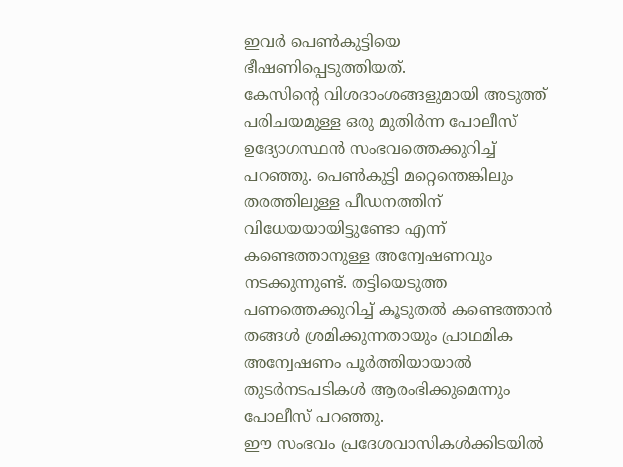ഇവർ പെൺകുട്ടിയെ ഭീഷണിപ്പെടുത്തിയത്.
കേസിൻ്റെ വിശദാംശങ്ങളുമായി അടുത്ത് പരിചയമുള്ള ഒരു മുതിർന്ന പോലീസ് ഉദ്യോഗസ്ഥൻ സംഭവത്തെക്കുറിച്ച് പറഞ്ഞു. പെൺകുട്ടി മറ്റെന്തെങ്കിലും തരത്തിലുള്ള പീഡനത്തിന് വിധേയയായിട്ടുണ്ടോ എന്ന് കണ്ടെത്താനുള്ള അന്വേഷണവും നടക്കുന്നുണ്ട്. തട്ടിയെടുത്ത പണത്തെക്കുറിച്ച് കൂടുതൽ കണ്ടെത്താൻ തങ്ങൾ ശ്രമിക്കുന്നതായും പ്രാഥമിക അന്വേഷണം പൂർത്തിയായാൽ തുടർനടപടികൾ ആരംഭിക്കുമെന്നും പോലീസ് പറഞ്ഞു.
ഈ സംഭവം പ്രദേശവാസികൾക്കിടയിൽ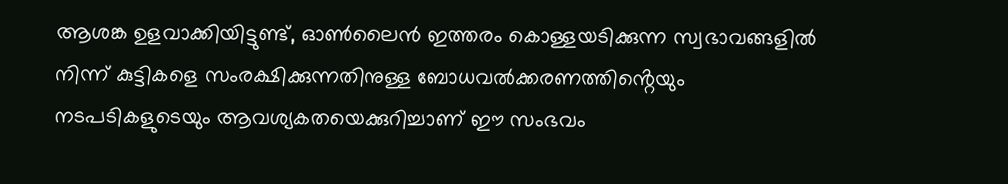ആശങ്ക ഉളവാക്കിയിട്ടുണ്ട്, ഓൺലൈൻ ഇത്തരം കൊള്ളയടിക്കുന്ന സ്വഭാവങ്ങളിൽ നിന്ന് കുട്ടികളെ സംരക്ഷിക്കുന്നതിനുള്ള ബോധവൽക്കരണത്തിൻ്റെയും നടപടികളുടെയും ആവശ്യകതയെക്കുറിച്ചാണ് ഈ സംഭവം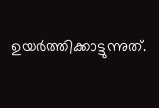ഉയർത്തിക്കാട്ടുന്നുത്.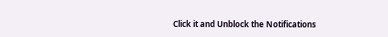Click it and Unblock the Notifications